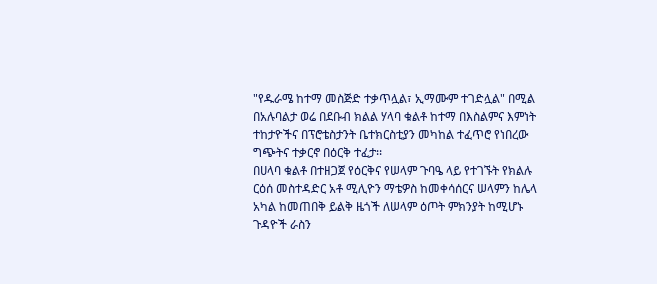"የዱራሜ ከተማ መስጅድ ተቃጥሏል፣ ኢማሙም ተገድሏል" በሚል በአሉባልታ ወሬ በደቡብ ክልል ሃላባ ቁልቶ ከተማ በእስልምና እምነት ተከታዮችና በፕሮቴስታንት ቤተክርስቲያን መካከል ተፈጥሮ የነበረው ግጭትና ተቃርኖ በዕርቅ ተፈታ፡፡
በሀላባ ቁልቶ በተዘጋጀ የዕርቅና የሠላም ጉባዔ ላይ የተገኙት የክልሉ ርዕሰ መስተዳድር አቶ ሚሊዮን ማቴዎስ ከመቀሳሰርና ሠላምን ከሌላ አካል ከመጠበቅ ይልቅ ዜጎች ለሠላም ዕጦት ምክንያት ከሚሆኑ ጉዳዮች ራስን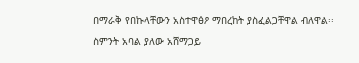በማራቅ የበኩላቸውን አስተዋፅዖ ማበረከት ያስፈልጋቸዋል ብለዋል፡፡
ስምንት አባል ያለው አሸማጋይ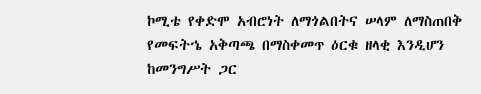ኮሚቴ የቀድሞ አብሮነት ለማጎልበትና ሠላም ለማስጠበቅ የመፍትኄ አቅጣጫ በማስቀመጥ ዕርቁ ዘላቂ እንዲሆን ከመንግሥት ጋር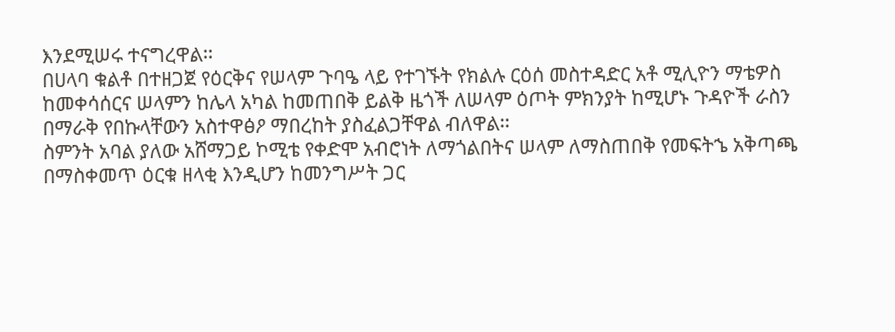እንደሚሠሩ ተናግረዋል፡፡
በሀላባ ቁልቶ በተዘጋጀ የዕርቅና የሠላም ጉባዔ ላይ የተገኙት የክልሉ ርዕሰ መስተዳድር አቶ ሚሊዮን ማቴዎስ ከመቀሳሰርና ሠላምን ከሌላ አካል ከመጠበቅ ይልቅ ዜጎች ለሠላም ዕጦት ምክንያት ከሚሆኑ ጉዳዮች ራስን በማራቅ የበኩላቸውን አስተዋፅዖ ማበረከት ያስፈልጋቸዋል ብለዋል፡፡
ስምንት አባል ያለው አሸማጋይ ኮሚቴ የቀድሞ አብሮነት ለማጎልበትና ሠላም ለማስጠበቅ የመፍትኄ አቅጣጫ በማስቀመጥ ዕርቁ ዘላቂ እንዲሆን ከመንግሥት ጋር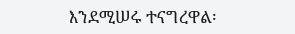እንደሚሠሩ ተናግረዋል፡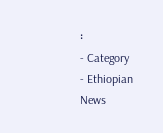፡
- Category
- Ethiopian News